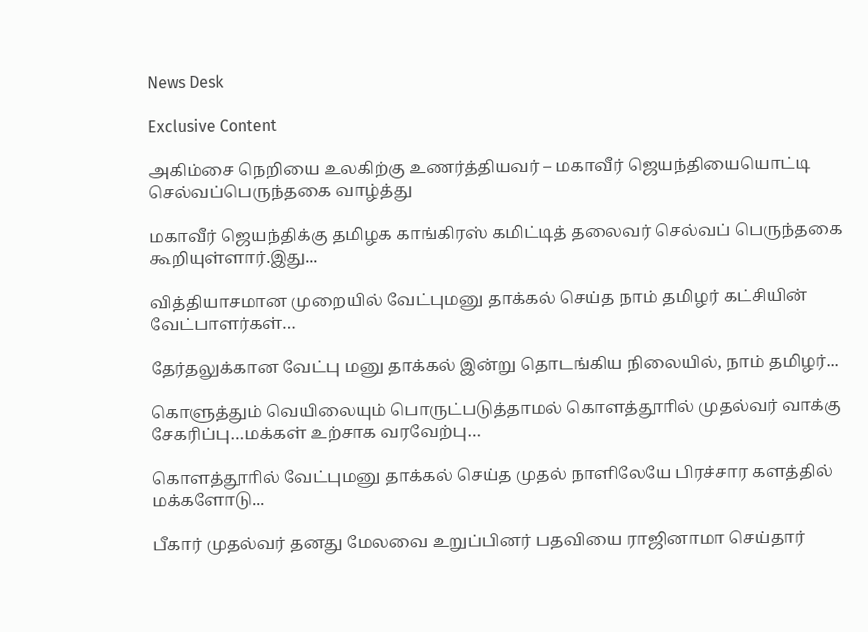News Desk

Exclusive Content

அகிம்சை நெறியை உலகிற்கு உணர்த்தியவர் – மகாவீர் ஜெயந்தியையொட்டி செல்வப்பெருந்தகை வாழ்த்து

மகாவீர் ஜெயந்திக்கு தமிழக காங்கிரஸ் கமிட்டித் தலைவர் செல்வப் பெருந்தகை  கூறியுள்ளார்.இது...

வித்தியாசமான முறையில் வேட்புமனு தாக்கல் செய்த நாம் தமிழர் கட்சியின் வேட்பாளர்கள்…

தேர்தலுக்கான வேட்பு மனு தாக்கல் இன்று தொடங்கிய நிலையில், நாம் தமிழர்...

கொளுத்தும் வெயிலையும் பொருட்படுத்தாமல் கொளத்தூாில் முதல்வர் வாக்கு சேகரிப்பு…மக்கள் உற்சாக வரவேற்பு…

கொளத்தூாில் வேட்புமனு தாக்கல் செய்த முதல் நாளிலேயே பிரச்சார களத்தில் மக்களோடு...

பீகார் முதல்வர் தனது மேலவை உறுப்பினர் பதவியை ராஜினாமா செய்தார்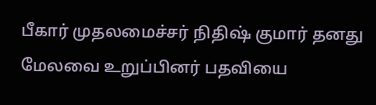பீகார் முதலமைச்சர் நிதிஷ் குமார் தனது மேலவை உறுப்பினர் பதவியை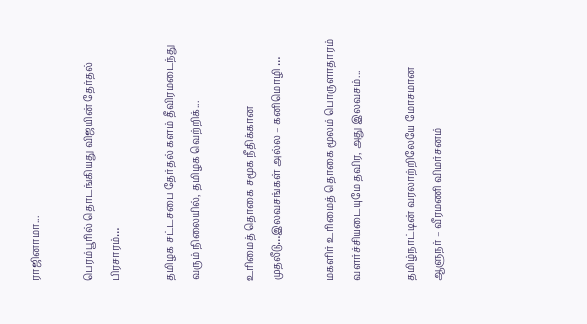ராஜினாமா...

பெரம்பூரில் தொடங்கியது விஜயின் தேர்தல் பிரசாரம்…

தமிழக சட்டசபை தேர்தல் களம் தீவிரமடைந்து வரும் நிலையில், தமிழக வெற்றிக்...

உரிமைத் தொகை சமூக நீதிக்கான முதலீடு…இலவசங்கள் அல்ல – கனிமொழி …

மகளிர் உரிமைத் தொகை மூலம் பொருளாதாரம் வளர்ச்சியடையுமே தவிர, அது இலவசம்...

தமிழ்நாட்டின் வரலாற்றிலேயே மோசமான ஆளுநர் – வீரமணி விமர்சனம்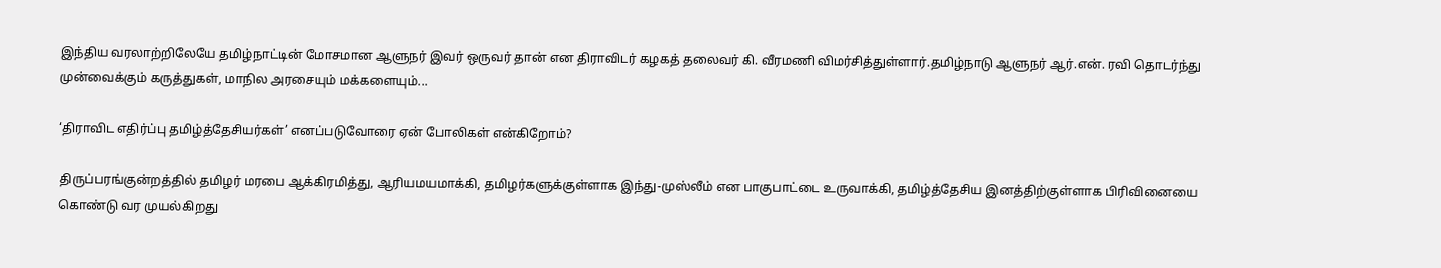இந்திய வரலாற்றிலேயே தமிழ்நாட்டின் மோசமான ஆளுநர் இவர் ஒருவர் தான் என திராவிடர் கழகத் தலைவர் கி. வீரமணி விமர்சித்துள்ளார்.தமிழ்நாடு ஆளுநர் ஆர்.என். ரவி தொடர்ந்து முன்வைக்கும் கருத்துகள், மாநில அரசையும் மக்களையும்...

‘திராவிட எதிர்ப்பு தமிழ்த்தேசியர்கள்’ எனப்படுவோரை ஏன் போலிகள் என்கிறோம்?

திருப்பரங்குன்றத்தில் தமிழர் மரபை ஆக்கிரமித்து, ஆரியமயமாக்கி, தமிழர்களுக்குள்ளாக இந்து-முஸ்லீம் என பாகுபாட்டை உருவாக்கி, தமிழ்த்தேசிய இனத்திற்குள்ளாக பிரிவினையை கொண்டு வர முயல்கிறது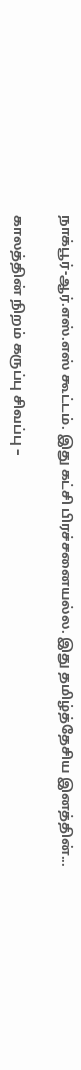நாக்பூர்-ஆர்.எஸ்.எஸ் கூட்டம். இது கட்சி பிரச்சனையல்ல. இது தமிழ்த்தேசிய இனத்தின்...

காலத்தின் நிறம் கருப்பு சிவப்பு –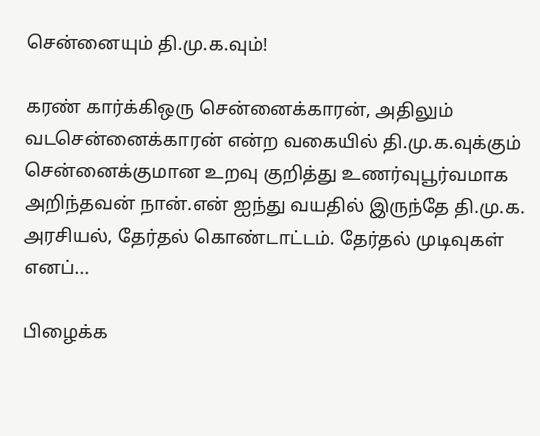சென்னையும் தி.மு.க.வும்!

கரண் கார்க்கிஒரு சென்னைக்காரன், அதிலும் வடசென்னைக்காரன் என்ற வகையில் தி.மு.க.வுக்கும் சென்னைக்குமான உறவு குறித்து உணர்வுபூர்வமாக அறிந்தவன் நான்.என் ஐந்து வயதில் இருந்தே தி.மு.க. அரசியல், தேர்தல் கொண்டாட்டம். தேர்தல் முடிவுகள் எனப்...

பிழைக்க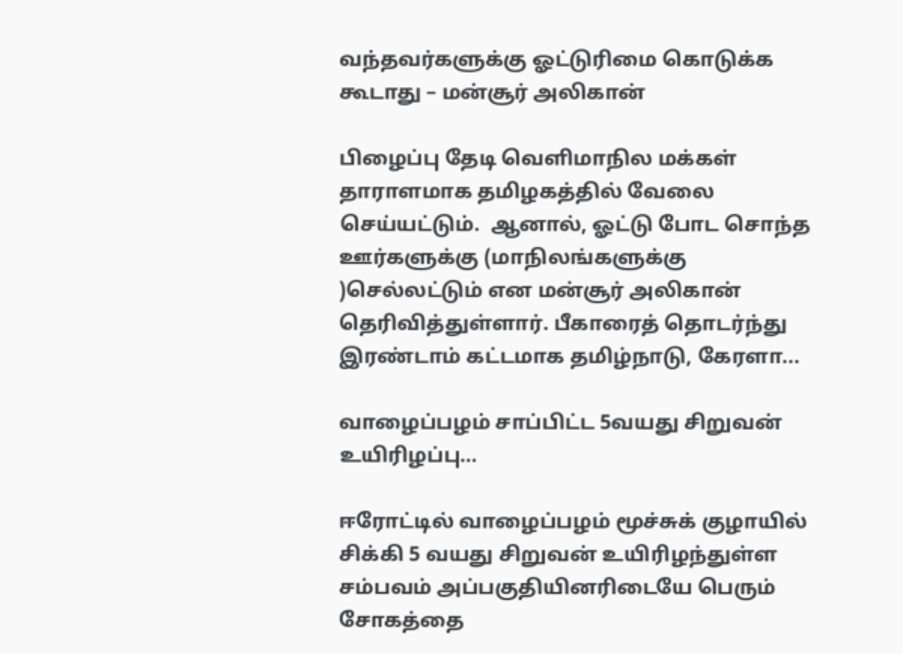வந்தவர்களுக்கு ஓட்டுரிமை கொடுக்க கூடாது – மன்சூர் அலிகான்

பிழைப்பு தேடி வெளிமாநில மக்கள் தாராளமாக தமிழகத்தில் வேலை செய்யட்டும்.  ஆனால், ஓட்டு போட சொந்த ஊர்களுக்கு (மாநிலங்களுக்கு )செல்லட்டும் என மன்சூர் அலிகான் தெரிவித்துள்ளார். பீகாரைத் தொடர்ந்து இரண்டாம் கட்டமாக தமிழ்நாடு, கேரளா...

வாழைப்பழம் சாப்பிட்ட 5வயது சிறுவன் உயிரிழப்பு…

ஈரோட்டில் வாழைப்பழம் மூச்சுக் குழாயில் சிக்கி 5 வயது சிறுவன் உயிரிழந்துள்ள சம்பவம் அப்பகுதியினரிடையே பெரும் சோகத்தை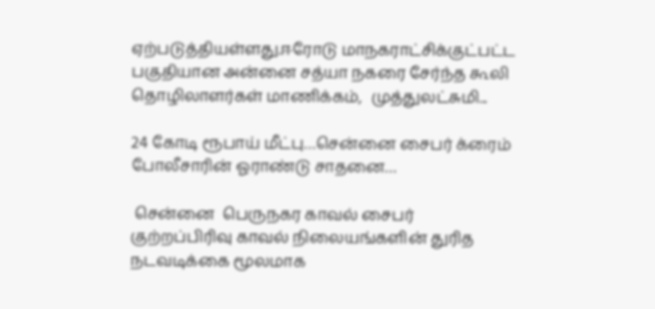ஏற்படுத்தியள்ளது.ஈரோடு மாநகராட்சிக்குட்பட்ட பகுதியான அன்னை சத்யா நகரை சேர்ந்த கூலி தொழிலாளர்கள் மாணிக்கம்,  முத்துலட்சுமி...

24 கோடி ரூபாய் மீட்பு…சென்னை சைபர் க்ரைம் போலீசாரின் ஓராண்டு சாதனை…

 சென்னை  பெருநகர காவல் சைபர் குற்றப்பிரிவு காவல் நிலையங்களின் துரித  நடவடிக்கை மூலமாக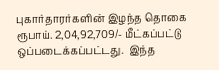புகார்தாரர்களின் இழந்த தொகை ரூபாய். 2,04,92,709/- மீட்கப்பட்டு  ஒப்படைக்கப்பட்டது.  இந்த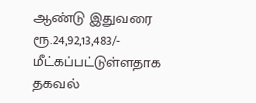ஆண்டு இதுவரை ரூ.24,92,13,483/- மீட்கப்பட்டுள்ளதாக தகவல்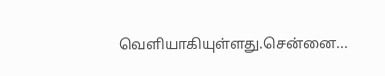வெளியாகியுள்ளது.சென்னை...